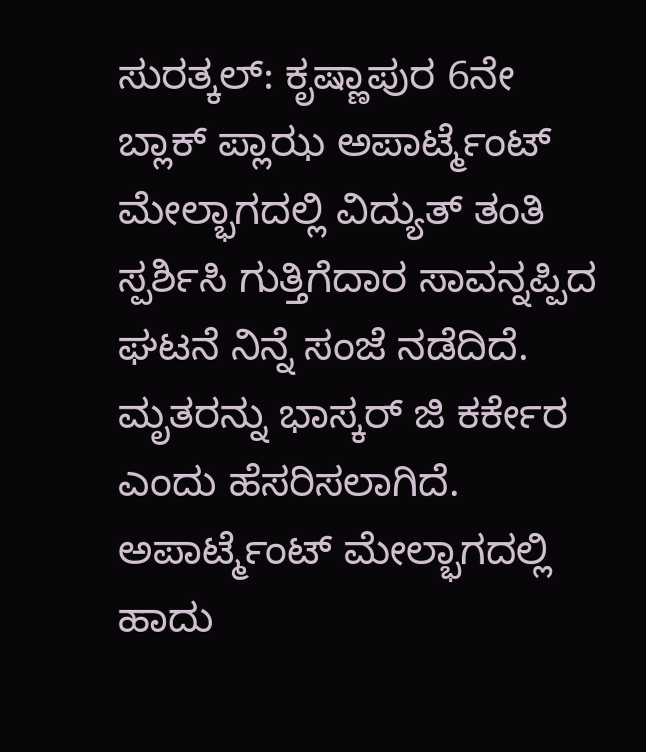ಸುರತ್ಕಲ್: ಕೃಷ್ಣಾಪುರ 6ನೇ ಬ್ಲಾಕ್ ಪ್ಲಾಝ ಅಪಾರ್ಟ್ಮೆಂಟ್ ಮೇಲ್ಭಾಗದಲ್ಲಿ ವಿದ್ಯುತ್ ತಂತಿ ಸ್ಪರ್ಶಿಸಿ ಗುತ್ತಿಗೆದಾರ ಸಾವನ್ನಪ್ಪಿದ ಘಟನೆ ನಿನ್ನೆ ಸಂಜೆ ನಡೆದಿದೆ. ಮೃತರನ್ನು ಭಾಸ್ಕರ್ ಜಿ ಕರ್ಕೇರ ಎಂದು ಹೆಸರಿಸಲಾಗಿದೆ.
ಅಪಾರ್ಟ್ಮೆಂಟ್ ಮೇಲ್ಭಾಗದಲ್ಲಿ ಹಾದು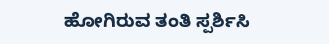ಹೋಗಿರುವ ತಂತಿ ಸ್ಪರ್ಶಿಸಿ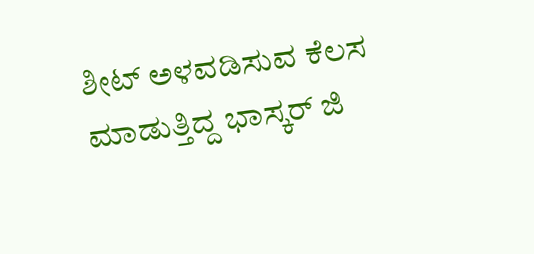ಶೀಟ್ ಅಳವಡಿಸುವ ಕೆಲಸ ಮಾಡುತ್ತಿದ್ದ ಭಾಸ್ಕರ್ ಜಿ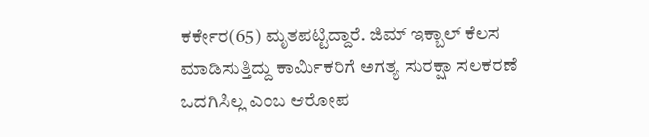ಕರ್ಕೇರ(65) ಮೃತಪಟ್ಟಿದ್ದಾರೆ. ಜಿಮ್ ಇಕ್ಬಾಲ್ ಕೆಲಸ ಮಾಡಿಸುತ್ತಿದ್ದು ಕಾರ್ಮಿಕರಿಗೆ ಅಗತ್ಯ ಸುರಕ್ಷಾ ಸಲಕರಣೆ ಒದಗಿಸಿಲ್ಲ ಎಂಬ ಆರೋಪ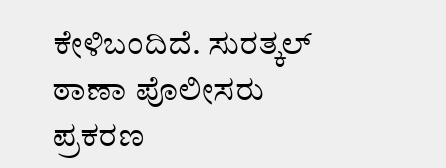ಕೇಳಿಬಂದಿದೆ. ಸುರತ್ಕಲ್ ಠಾಣಾ ಪೊಲೀಸರು ಪ್ರಕರಣ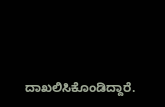ದಾಖಲಿಸಿಕೊಂಡಿದ್ದಾರೆ.